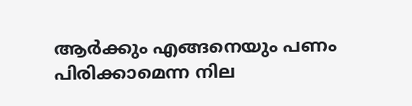ആർക്കും എങ്ങനെയും പണം പിരിക്കാമെന്ന നില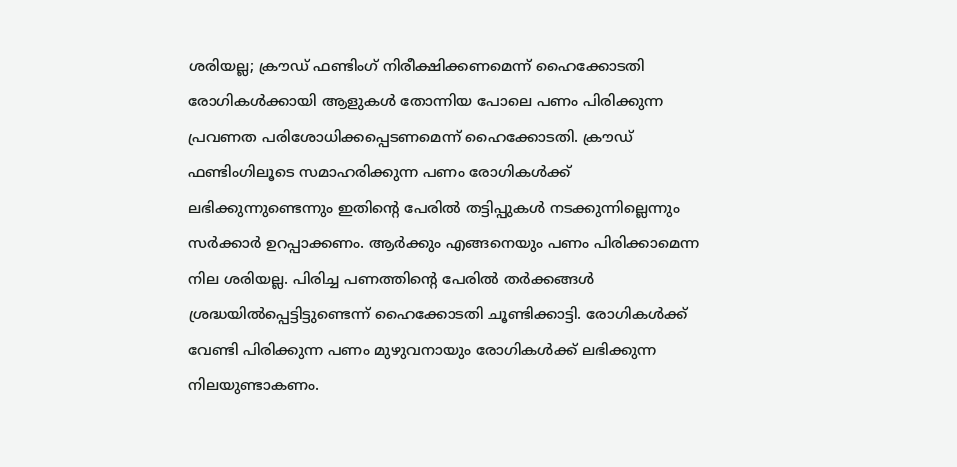ശരിയല്ല; ക്രൗഡ് ഫണ്ടിംഗ് നിരീക്ഷിക്കണമെന്ന് ഹൈക്കോടതി
രോഗികൾക്കായി ആളുകൾ തോന്നിയ പോലെ പണം പിരിക്കുന്ന പ്രവണത പരിശോധിക്കപ്പെടണമെന്ന് ഹൈക്കോടതി. ക്രൗഡ് ഫണ്ടിംഗിലൂടെ സമാഹരിക്കുന്ന പണം രോഗികൾക്ക് ലഭിക്കുന്നുണ്ടെന്നും ഇതിന്റെ പേരിൽ തട്ടിപ്പുകൾ നടക്കുന്നില്ലെന്നും സർക്കാർ ഉറപ്പാക്കണം. ആർക്കും എങ്ങനെയും പണം പിരിക്കാമെന്ന നില ശരിയല്ല. പിരിച്ച പണത്തിന്റെ പേരിൽ തർക്കങ്ങൾ ശ്രദ്ധയിൽപ്പെട്ടിട്ടുണ്ടെന്ന് ഹൈക്കോടതി ചൂണ്ടിക്കാട്ടി. രോഗികൾക്ക് വേണ്ടി പിരിക്കുന്ന പണം മുഴുവനായും രോഗികൾക്ക് ലഭിക്കുന്ന നിലയുണ്ടാകണം.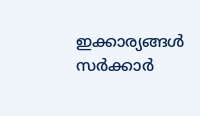ഇക്കാര്യങ്ങൾ സർക്കാർ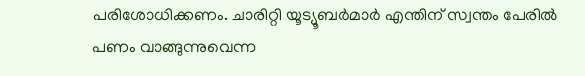പരിശോധിക്കണം. ചാരിറ്റി യൂട്യൂബർമാർ എന്തിന് സ്വന്തം പേരിൽ പണം വാങ്ങുന്നുവെന്ന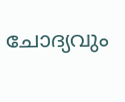ചോദ്യവും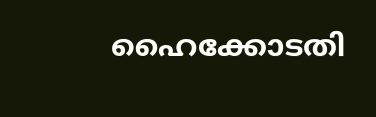ഹൈക്കോടതി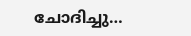ചോദിച്ചു…